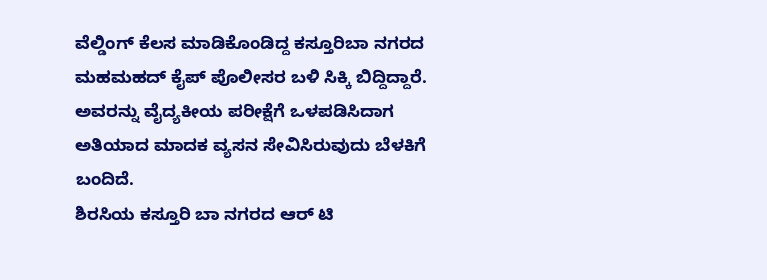ವೆಲ್ಡಿಂಗ್ ಕೆಲಸ ಮಾಡಿಕೊಂಡಿದ್ದ ಕಸ್ತೂರಿಬಾ ನಗರದ ಮಹಮಹದ್ ಕೈಪ್ ಪೊಲೀಸರ ಬಳಿ ಸಿಕ್ಕಿ ಬಿದ್ದಿದ್ದಾರೆ. ಅವರನ್ನು ವೈದ್ಯಕೀಯ ಪರೀಕ್ಷೆಗೆ ಒಳಪಡಿಸಿದಾಗ ಅತಿಯಾದ ಮಾದಕ ವ್ಯಸನ ಸೇವಿಸಿರುವುದು ಬೆಳಕಿಗೆ ಬಂದಿದೆ.
ಶಿರಸಿಯ ಕಸ್ತೂರಿ ಬಾ ನಗರದ ಆರ್ ಟಿ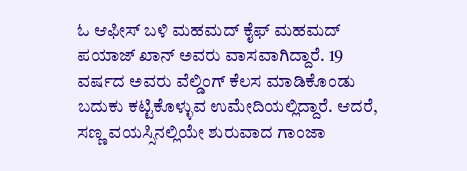ಓ ಆಫೀಸ್ ಬಳಿ ಮಹಮದ್ ಕೈಫ್ ಮಹಮದ್ ಪಯಾಜ್ ಖಾನ್ ಅವರು ವಾಸವಾಗಿದ್ದಾರೆ. 19 ವರ್ಷದ ಅವರು ವೆಲ್ಡಿಂಗ್ ಕೆಲಸ ಮಾಡಿಕೊಂಡು ಬದುಕು ಕಟ್ಟಿಕೊಳ್ಳುವ ಉಮೇದಿಯಲ್ಲಿದ್ದಾರೆ. ಆದರೆ, ಸಣ್ಣ ವಯಸ್ಸಿನಲ್ಲಿಯೇ ಶುರುವಾದ ಗಾಂಜಾ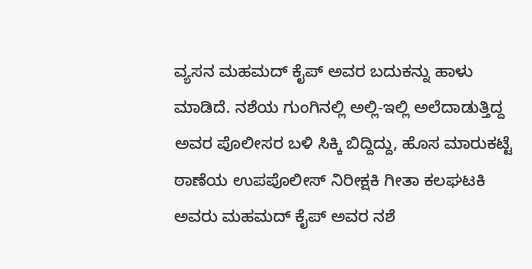ವ್ಯಸನ ಮಹಮದ್ ಕೈಪ್ ಅವರ ಬದುಕನ್ನು ಹಾಳು ಮಾಡಿದೆ. ನಶೆಯ ಗುಂಗಿನಲ್ಲಿ ಅಲ್ಲಿ-ಇಲ್ಲಿ ಅಲೆದಾಡುತ್ತಿದ್ದ ಅವರ ಪೊಲೀಸರ ಬಳಿ ಸಿಕ್ಕಿ ಬಿದ್ದಿದ್ದು, ಹೊಸ ಮಾರುಕಟ್ಟೆ ಠಾಣೆಯ ಉಪಪೊಲೀಸ್ ನಿರೀಕ್ಷಕಿ ಗೀತಾ ಕಲಘಟಕಿ ಅವರು ಮಹಮದ್ ಕೈಪ್ ಅವರ ನಶೆ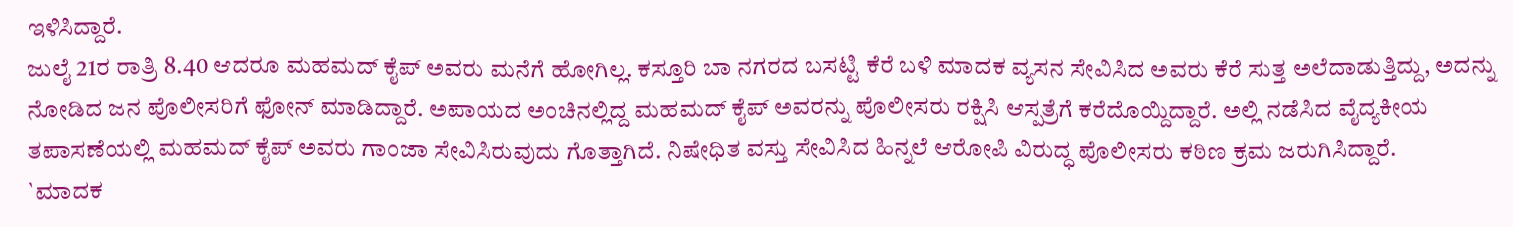ಇಳಿಸಿದ್ದಾರೆ.
ಜುಲೈ 21ರ ರಾತ್ರಿ 8.40 ಆದರೂ ಮಹಮದ್ ಕೈಪ್ ಅವರು ಮನೆಗೆ ಹೋಗಿಲ್ಲ. ಕಸ್ತೂರಿ ಬಾ ನಗರದ ಬಸಟ್ಟಿ ಕೆರೆ ಬಳಿ ಮಾದಕ ವ್ಯಸನ ಸೇವಿಸಿದ ಅವರು ಕೆರೆ ಸುತ್ತ ಅಲೆದಾಡುತ್ತಿದ್ದು, ಅದನ್ನು ನೋಡಿದ ಜನ ಪೊಲೀಸರಿಗೆ ಫೋನ್ ಮಾಡಿದ್ದಾರೆ. ಅಪಾಯದ ಅಂಚಿನಲ್ಲಿದ್ದ ಮಹಮದ್ ಕೈಪ್ ಅವರನ್ನು ಪೊಲೀಸರು ರಕ್ಷಿಸಿ ಆಸ್ಪತ್ರೆಗೆ ಕರೆದೊಯ್ದಿದ್ದಾರೆ. ಅಲ್ಲಿ ನಡೆಸಿದ ವೈದ್ಯಕೀಯ ತಪಾಸಣೆಯಲ್ಲಿ ಮಹಮದ್ ಕೈಪ್ ಅವರು ಗಾಂಜಾ ಸೇವಿಸಿರುವುದು ಗೊತ್ತಾಗಿದೆ. ನಿಷೇಧಿತ ವಸ್ತು ಸೇವಿಸಿದ ಹಿನ್ನಲೆ ಆರೋಪಿ ವಿರುದ್ಧ ಪೊಲೀಸರು ಕಠಿಣ ಕ್ರಮ ಜರುಗಿಸಿದ್ದಾರೆ.
`ಮಾದಕ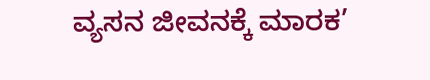ವ್ಯಸನ ಜೀವನಕ್ಕೆ ಮಾರಕ’